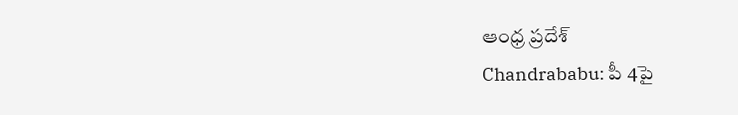ఆంధ్ర ప్రదేశ్
Chandrababu: పీ 4పై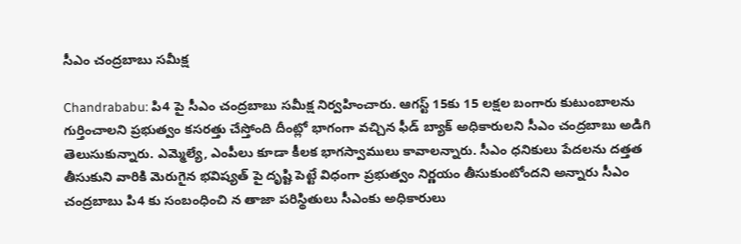సీఎం చంద్రబాబు సమీక్ష

Chandrababu: పి4 పై సీఎం చంద్రబాబు సమీక్ష నిర్వహించారు. ఆగస్ట్ 15కు 15 లక్షల బంగారు కుటుంబాలను గుర్తించాలని ప్రభుత్వం కసరత్తు చేస్తోంది దీంట్లో భాగంగా వచ్చిన ఫీడ్ బ్యాక్ అధికారులని సీఎం చంద్రబాబు అడిగి తెలుసుకున్నారు. ఎమ్మెల్యే, ఎంపీలు కూడా కీలక భాగస్వాములు కావాలన్నారు. సీఎం ధనికులు పేదలను దత్తత తీసుకుని వారికి మెరుగైన భవిష్యత్ పై దృష్టి పెట్టే విధంగా ప్రభుత్వం నిర్ణయం తీసుకుంటోందని అన్నారు సీఎం చంద్రబాబు పి4 కు సంబంధించి న తాజా పరిస్థితులు సీఎంకు అధికారులు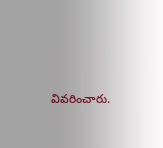వివరించారు.